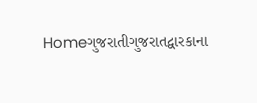Homeગુજરાતીગુજરાતદ્વારકાના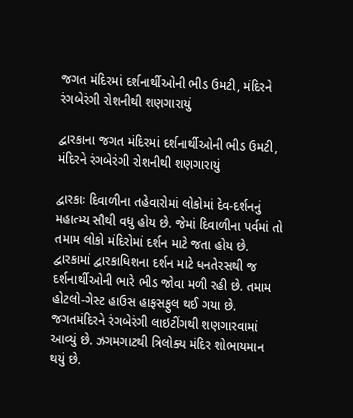જગત મંદિરમાં દર્શનાર્થીઓની ભીડ ઉમટી, મંદિરને રંગબેરંગી રોશનીથી શણગારાયું

દ્વારકાના જગત મંદિરમાં દર્શનાર્થીઓની ભીડ ઉમટી, મંદિરને રંગબેરંગી રોશનીથી શણગારાયું

દ્વારકાઃ દિવાળીના તહેવારોમાં લોકોમાં દેવ-દર્શનનું મહાત્મ્ય સૌથી વધુ હોય છે. જેમાં દિવાળીના પર્વમાં તો તમામ લોકો મંદિરોમાં દર્શન માટે જતા હોય છે. દ્વારકામાં દ્વારકાધિશના દર્શન માટે ધનતેરસથી જ દર્શનાર્થીઓની ભારે ભીડ જોવા મળી રહી છે. તમામ હોટલો-ગેસ્ટ હાઉસ હાફસફુલ થઈ ગયા છે. જગતમંદિરને રંગબેરંગી લાઇટીંગથી શણગારવામાં આવ્યું છે. ઝગમગાટથી ત્રિલોક્ય મંદિર શોભાયમાન થયું છે.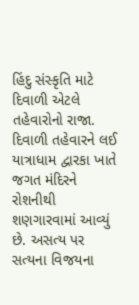હિંદુ સંસ્કૃતિ માટે દિવાળી એટલે તહેવારોનો રાજા. દિવાળી તહેવારને લઈ યાત્રાધામ દ્વારકા ખાતે જગત મંદિરને રોશનીથી શણગારવામાં આવ્યું છે. અસત્ય પર સત્યના વિજયના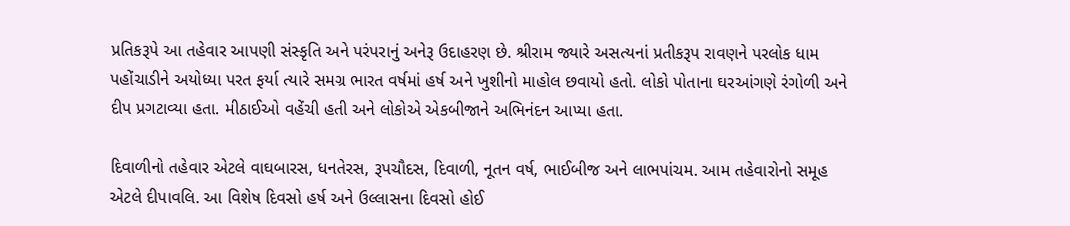પ્રતિકરૂપે આ તહેવાર આપણી સંસ્કૃતિ અને પરંપરાનું અનેરૂ ઉદાહરણ છે. શ્રીરામ જ્યારે અસત્યનાં પ્રતીકરૂપ રાવણને પરલોક ધામ પહોંચાડીને અયોધ્યા પરત ફર્યા ત્યારે સમગ્ર ભારત વર્ષમાં હર્ષ અને ખુશીનો માહોલ છવાયો હતો. લોકો પોતાના ઘરઆંગણે રંગોળી અને દીપ પ્રગટાવ્યા હતા. મીઠાઈઓ વહેંચી હતી અને લોકોએ એકબીજાને અભિનંદન આપ્યા હતા.

દિવાળીનો તહેવાર એટલે વાઘબારસ, ધનતેરસ, રૂપચૌદસ, દિવાળી, નૂતન વર્ષ, ભાઈબીજ અને લાભપાંચમ. આમ તહેવારોનો સમૂહ એટલે દીપાવલિ. આ વિશેષ દિવસો હર્ષ અને ઉલ્લાસના દિવસો હોઈ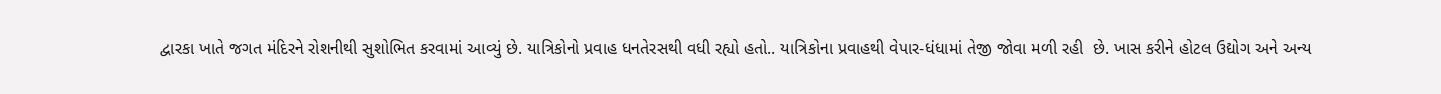દ્વારકા ખાતે જગત મંદિરને રોશનીથી સુશોભિત કરવામાં આવ્યું છે. યાત્રિકોનો પ્રવાહ ધનતેરસથી વધી રહ્યો હતો.. યાત્રિકોના પ્રવાહથી વેપાર-ધંધામાં તેજી જોવા મળી રહી  છે. ખાસ કરીને હોટલ ઉદ્યોગ અને અન્ય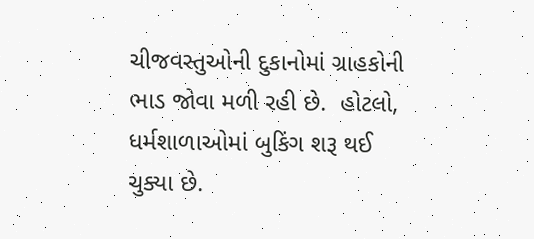ચીજવસ્તુઓની દુકાનોમાં ગ્રાહકોની ભાડ જોવા મળી રહી છે.  હોટલો, ધર્મશાળાઓમાં બુકિંગ શરૂ થઈ ચુક્યા છે.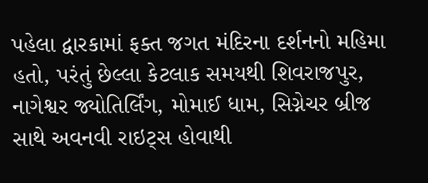પહેલા દ્વારકામાં ફક્ત જગત મંદિરના દર્શનનો મહિમા હતો, પરંતું છેલ્લા કેટલાક સમયથી શિવરાજપુર, નાગેશ્વર જ્યોતિર્લિંગ, મોમાઈ ધામ, સિગ્નેચર બ્રીજ સાથે અવનવી રાઇટ્સ હોવાથી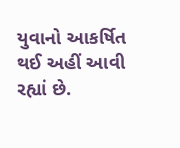યુવાનો આકર્ષિત થઈ અહીં આવી રહ્યાં છે.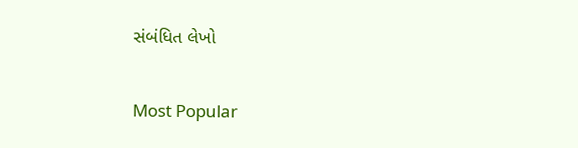સંબંધિત લેખો

Most Popular